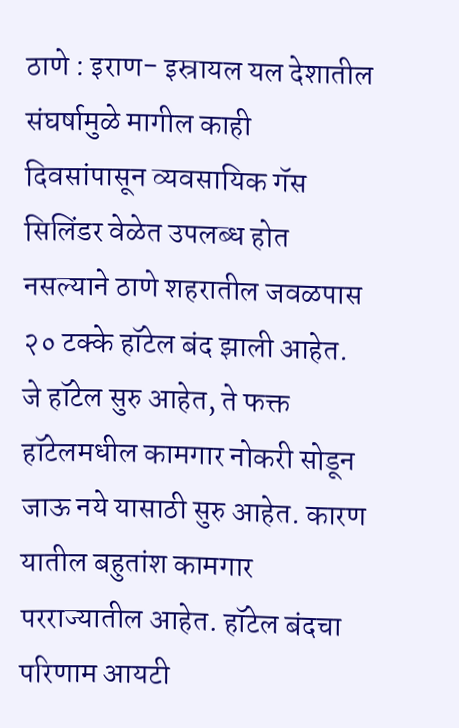ठाणे : इराण- इस्रायल यल देशातील संघर्षामुळे मागील काही दिवसांपासून व्यवसायिक गॅस सिलिंडर वेळेत उपलब्ध होत नसल्याने ठाणे शहरातील जवळपास २० टक्के हॉटेल बंद झाली आहेत. जे हॉटेल सुरु आहेत, ते फक्त हॉटेलमधील कामगार नोकरी सोडून जाऊ नये यासाठी सुरु आहेत. कारण यातील बहुतांश कामगार परराज्यातील आहेत. हॉटेल बंदचा परिणाम आयटी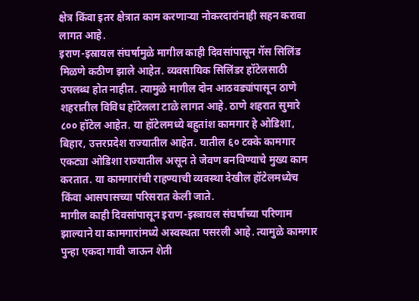क्षेत्र किंवा इतर क्षेत्रात काम करणाऱ्या नोकरदारांनाही सहन करावा लागत आहे.
इराण-इस्रायल संघर्षामुळे मागील काही दिवसांपासून गॅस सिलिंड मिळणे कठीण झाले आहेत. व्यवसायिक सिलिंडर हॉटेलसाठी उपलब्ध होत नाहीत. त्यामुळे मागील दोन आठवड्यांपासून ठाणे शहरातील विविध हॉटेलला टाळे लागत आहे. ठाणे शहरात सुमारे ८०० हॉटेल आहेत. या हॉटेलमध्ये बहुतांश कामगार हे ओडिशा, बिहार, उत्तरप्रदेश राज्यातील आहेत. यातील ६० टक्के कामगार एकट्या ओडिशा राज्यातील असून ते जेवण बनविण्याचे मुख्य काम करतात. या कामगारांची राहण्याची व्यवस्था देखील हॉटेलमध्येच किंवा आसपासच्या परिसरात केली जाते.
मागील काही दिवसांपासून इराण-इस्त्रायल संघर्षाच्या परिणाम झाल्याने या कामगारांमध्ये अस्वस्थता पसरली आहे. त्यामुळे कामगार पुन्हा एकदा गावी जाऊन शेती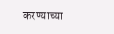करण्याच्या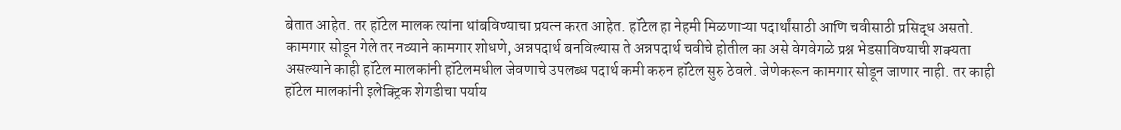बेतात आहेत. तर हॉटेल मालक त्यांना थांबविण्याचा प्रयत्न करत आहेत. हॉटेल हा नेहमी मिळणाऱ्या पदार्थांसाठी आणि चवीसाठी प्रसिद्ध असतो. कामगार सोडून गेले तर नव्याने कामगार शोधणे, अन्नपदार्थ बनविल्यास ते अन्नपदार्थ चवीचे होतील का असे वेगवेगळे प्रश्न भेडसाविण्याची शक्यता असल्याने काही हॉटेल मालकांनी हॉटेलमधील जेवणाचे उपलब्ध पदार्थ कमी करुन हॉटेल सुरु ठेवले. जेणेकरून कामगार सोडून जाणार नाही. तर काही हॉटेल मालकांनी इलेक्ट्रिक शेगडीचा पर्याय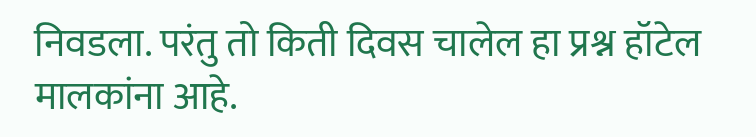निवडला. परंतु तो किती दिवस चालेल हा प्रश्न हॉटेल मालकांना आहे.